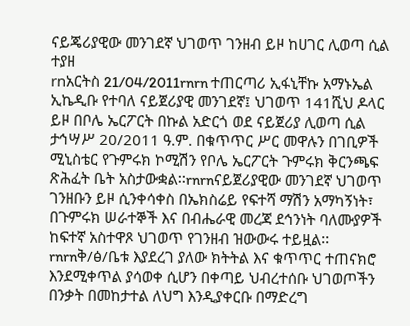ናይጄሪያዊው መንገደኛ ህገወጥ ገንዘብ ይዞ ከሀገር ሊወጣ ሲል ተያዘ
rnአርትስ 21/04/2011rnrn ተጠርጣሪ ኢፋኒቸኩ አማኑኤል ኢኬዲቡ የተባለ ናይጀሪያዊ መንገደኛ፤ ህገወጥ 141ሺህ ዶላር ይዞ በቦሌ ኤርፖርት በኩል አድርጎ ወደ ናይጀሪያ ሊወጣ ሲል ታኅሣሥ 20/2011 ዓ.ም. በቁጥጥር ሥር መዋሉን በገቢዎች ሚኒስቴር የጉምሩክ ኮሚሽን የቦሌ ኤርፖርት ጉምሩክ ቅርንጫፍ ጽሕፈት ቤት አስታውቋል፡፡rnrnናይጀሪያዊው መንገደኛ ህገወጥ ገንዘቡን ይዞ ሲንቀሳቀስ በኤክስሬይ የፍተሻ ማሽን አማካኝነት፣ በጉምሩክ ሠራተኞች እና በብሔራዊ መረጃ ደኅንነት ባለሙያዎች ከፍተኛ አስተዋጾ ህገወጥ የገንዘብ ዝውውሩ ተይዟል፡፡rnrnቅ/ፅ/ቤቱ እያደረገ ያለው ክትትል እና ቁጥጥር ተጠናክሮ እንደሚቀጥል ያሳወቀ ሲሆን በቀጣይ ህብረተሰቡ ህገወጦችን በንቃት በመከታተል ለህግ እንዲያቀርቡ በማድረግ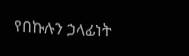የበኩሉን ኃላፊነት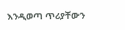እንዲወጣ ጥሪያቸውን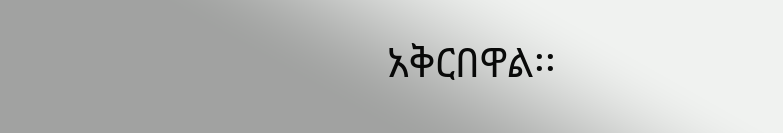አቅርበዋል፡፡